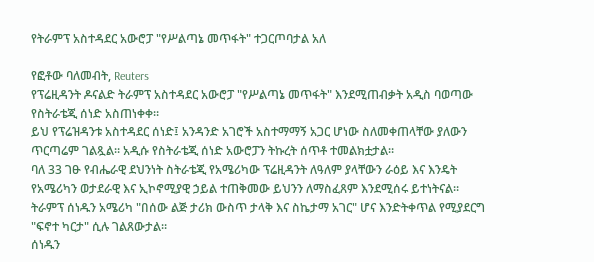የትራምፕ አስተዳደር አውሮፓ "የሥልጣኔ መጥፋት" ተጋርጦባታል አለ

የፎቶው ባለመብት, Reuters
የፕሬዚዳንት ዶናልድ ትራምፕ አስተዳደር አውሮፓ "የሥልጣኔ መጥፋት" እንደሚጠብቃት አዲስ ባወጣው የስትራቴጂ ሰነድ አስጠነቀቀ።
ይህ የፕሬዝዳንቱ አስተዳደር ሰነድ፤ አንዳንድ አገሮች አስተማማኝ አጋር ሆነው ስለመቀጠላቸው ያለውን ጥርጣሬም ገልጿል። አዲሱ የስትራቴጂ ሰነድ አውሮፓን ትኩረት ሰጥቶ ተመልክቷታል።
ባለ 33 ገፁ የብሔራዊ ደህንነት ስትራቴጂ የአሜሪካው ፕሬዚዳንት ለዓለም ያላቸውን ራዕይ እና እንዴት የአሜሪካን ወታደራዊ እና ኢኮኖሚያዊ ኃይል ተጠቅመው ይህንን ለማስፈጸም እንደሚሰሩ ይተነትናል።
ትራምፕ ሰነዱን አሜሪካ "በሰው ልጅ ታሪክ ውስጥ ታላቅ እና ስኬታማ አገር" ሆና እንድትቀጥል የሚያደርግ "ፍኖተ ካርታ" ሲሉ ገልጸውታል።
ሰነዱን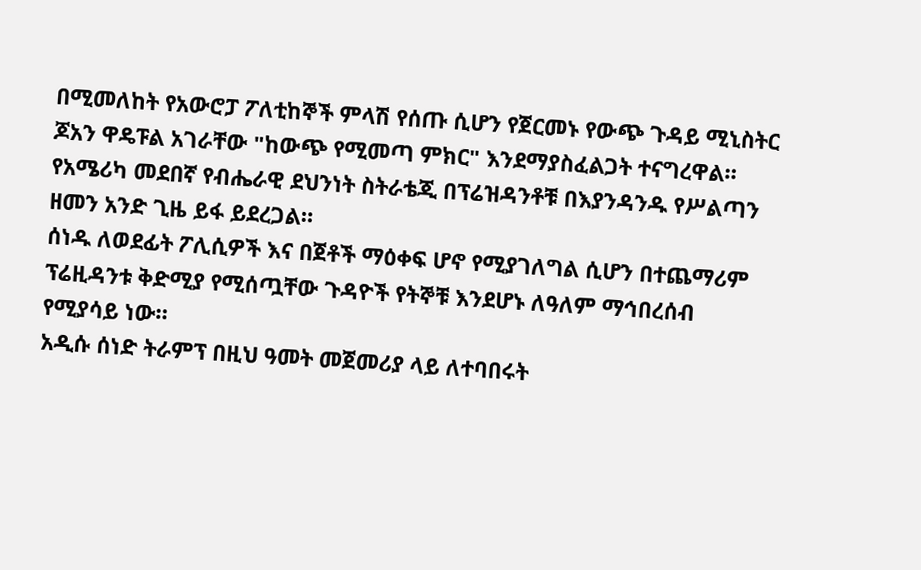በሚመለከት የአውሮፓ ፖለቲከኞች ምላሽ የሰጡ ሲሆን የጀርመኑ የውጭ ጉዳይ ሚኒስትር ጆአን ዋዴፑል አገራቸው "ከውጭ የሚመጣ ምክር" እንደማያስፈልጋት ተናግረዋል።
የአሜሪካ መደበኛ የብሔራዊ ደህንነት ስትራቴጂ በፕሬዝዳንቶቹ በእያንዳንዱ የሥልጣን ዘመን አንድ ጊዜ ይፋ ይደረጋል።
ሰነዱ ለወደፊት ፖሊሲዎች እና በጀቶች ማዕቀፍ ሆኖ የሚያገለግል ሲሆን በተጨማሪም ፕሬዚዳንቱ ቅድሚያ የሚሰጧቸው ጉዳዮች የትኞቹ እንደሆኑ ለዓለም ማኅበረሰብ የሚያሳይ ነው።
አዲሱ ሰነድ ትራምፕ በዚህ ዓመት መጀመሪያ ላይ ለተባበሩት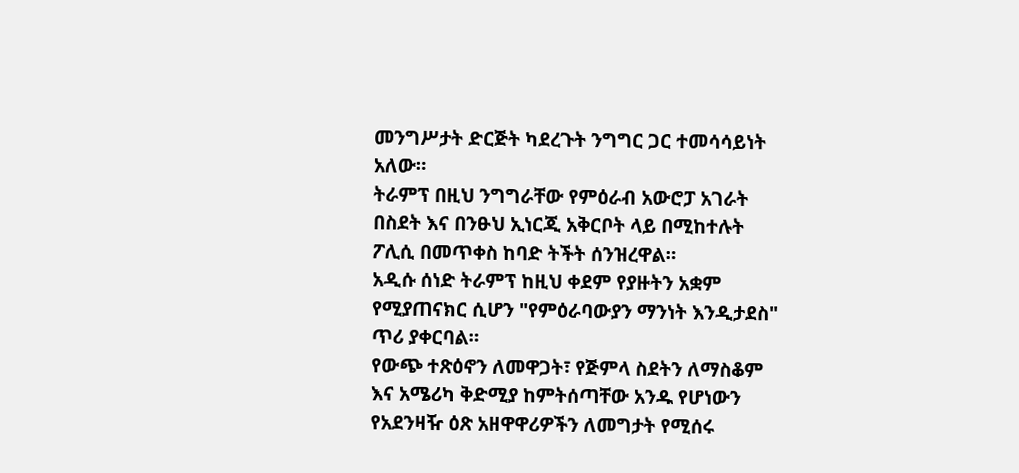መንግሥታት ድርጅት ካደረጉት ንግግር ጋር ተመሳሳይነት አለው።
ትራምፕ በዚህ ንግግራቸው የምዕራብ አውሮፓ አገራት በስደት እና በንፁህ ኢነርጂ አቅርቦት ላይ በሚከተሉት ፖሊሲ በመጥቀስ ከባድ ትችት ሰንዝረዋል።
አዲሱ ሰነድ ትራምፕ ከዚህ ቀደም የያዙትን አቋም የሚያጠናክር ሲሆን "የምዕራባውያን ማንነት እንዲታደስ" ጥሪ ያቀርባል።
የውጭ ተጽዕኖን ለመዋጋት፣ የጅምላ ስደትን ለማስቆም እና አሜሪካ ቅድሚያ ከምትሰጣቸው አንዱ የሆነውን የአደንዛዥ ዕጽ አዘዋዋሪዎችን ለመግታት የሚሰሩ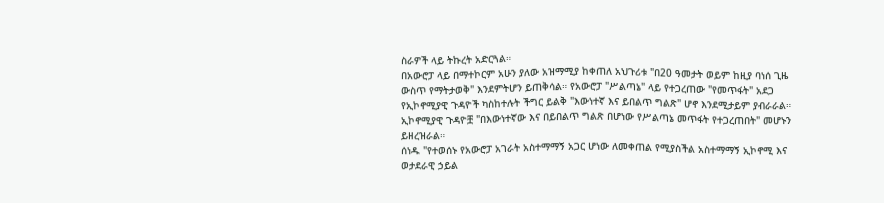ስራዎች ላይ ትኩረት አድርጓል።
በአውሮፓ ላይ በማተኮርም አሁን ያለው አዝማሚያ ከቀጠለ አህጉሪቱ "በ20 ዓመታት ወይም ከዚያ ባነሰ ጊዜ ውስጥ የማትታወቅ" እንደምትሆን ይጠቅሳል። የአውሮፓ "ሥልጣኔ" ላይ የተጋረጠው "የመጥፋት" አደጋ የኢኮኖሚያዊ ጉዳዮች ካስከተሉት ችግር ይልቅ "እውነተኛ እና ይበልጥ ግልጽ" ሆኖ እንደሚታይም ያብራራል።
ኢኮኖሚያዊ ጉዳዮቿ "በእውነተኛው እና በይበልጥ ግልጽ በሆነው የሥልጣኔ መጥፋት የተጋረጠበት" መሆኑን ይዘረዝራል።
ሰነዱ "የተወሰኑ የአውሮፓ አገራት አስተማማኝ አጋር ሆነው ለመቀጠል የሚያስችል አስተማማኝ ኢኮኖሚ እና ወታደራዊ ኃይል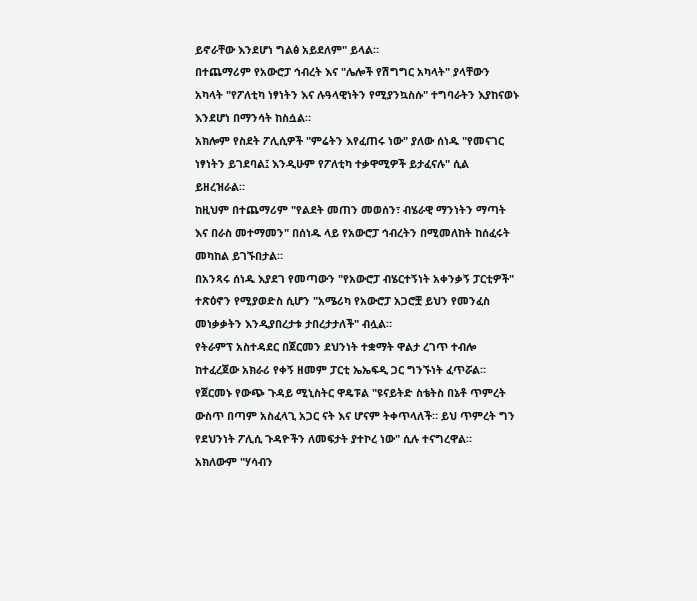ይኖራቸው እንደሆነ ግልፅ አይደለም" ይላል።
በተጨማሪም የአውሮፓ ኅብረት እና "ሌሎች የሽግግር አካላት" ያላቸውን አካላት "የፖለቲካ ነፃነትን እና ሉዓላዊነትን የሚያንኳስሱ" ተግባራትን እያከናወኑ እንደሆነ በማንሳት ከስሷል።
አክሎም የስደት ፖሊሲዎች "ምሬትን እየፈጠሩ ነው" ያለው ሰነዱ "የመናገር ነፃነትን ይገደባል፤ እንዲሁም የፖለቲካ ተቃዋሚዎች ይታፈናሉ" ሲል ይዘረዝራል።
ከዚህም በተጨማሪም "የልደት መጠን መወሰን፣ ብሄራዊ ማንነትን ማጣት እና በራስ መተማመን" በሰነዱ ላይ የአውሮፓ ኅብረትን በሚመለከት ከሰፈሩት መካከል ይገኙበታል።
በአንጻሩ ሰነዱ እያደገ የመጣውን "የአውሮፓ ብሄርተኝነት አቀንቃኝ ፓርቲዎች" ተጽዕኖን የሚያወድስ ሲሆን "አሜሪካ የአውሮፓ አጋሮቿ ይህን የመንፈስ መነቃቃትን እንዲያበረታቱ ታበረታታለች" ብሏል።
የትራምፕ አስተዳደር በጀርመን ደህንነት ተቋማት ዋልታ ረገጥ ተብሎ ከተፈረጀው አክራሪ የቀኝ ዘመም ፓርቲ ኤኤፍዲ ጋር ግንኙነት ፈጥሯል።
የጀርመኑ የውጭ ጉዳይ ሚኒስትር ዋዴፑል "ዩናይትድ ስቴትስ በኔቶ ጥምረት ውስጥ በጣም አስፈላጊ አጋር ናት እና ሆናም ትቀጥላለች። ይህ ጥምረት ግን የደህንነት ፖሊሲ ጉዳዮችን ለመፍታት ያተኮረ ነው" ሲሉ ተናግረዋል።
አክለውም "ሃሳብን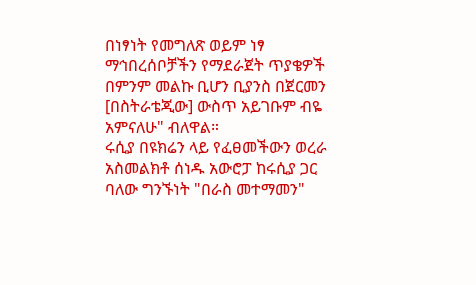በነፃነት የመግለጽ ወይም ነፃ ማኅበረሰቦቻችን የማደራጀት ጥያቄዎች በምንም መልኩ ቢሆን ቢያንስ በጀርመን [በስትራቴጂው] ውስጥ አይገቡም ብዬ አምናለሁ" ብለዋል።
ሩሲያ በዩክሬን ላይ የፈፀመችውን ወረራ አስመልክቶ ሰነዱ አውሮፓ ከሩሲያ ጋር ባለው ግንኙነት "በራስ መተማመን"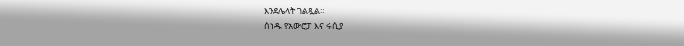እንደሌላት ገልጿል።
ሰነዱ የአውሮፓ እና ሩሲያ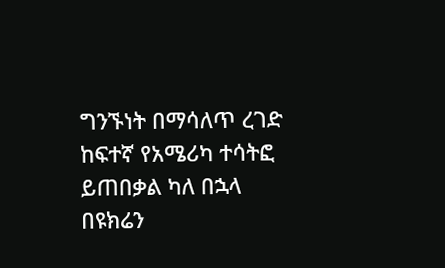ግንኙነት በማሳለጥ ረገድ ከፍተኛ የአሜሪካ ተሳትፎ ይጠበቃል ካለ በኋላ በዩክሬን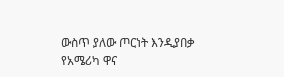ውስጥ ያለው ጦርነት እንዲያበቃ የአሜሪካ ዋና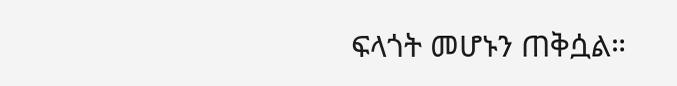ፍላጎት መሆኑን ጠቅሷል።